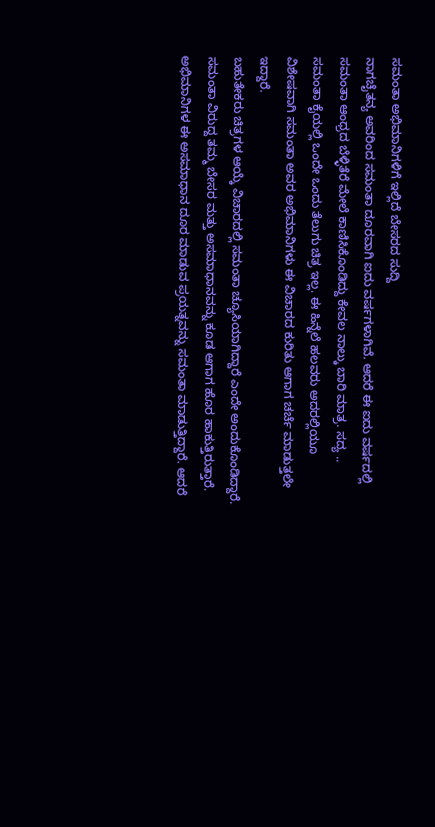ಸಮಂತಾ ಅಭಿಮಾನಿಗಳಿಗೆ ಇಲ್ಲಿದೆ ಬೇಸರದ ಸುದ್ದಿ
ನಾಗಚೈತನ್ಯ ಅವರಿಂದ ಸಮಂತಾ ದೂರವಾಗಿ ಐದು ವರ್ಷಗಳಾಗಿವೆ. ಆದರೆ ಈ ಐದು ವರ್ಷದಲ್ಲಿ ಸಮಂತಾ ಆಂಧ್ರದ ಬೆಳ್ಳಿತೆರೆ ಮೇಲೆ ಕಾಣಿಸಿಕೊಂಡಿದ್ದು ಕೇವಲ ನಾಲ್ಕು ಬಾರಿ ಮಾತ್ರ. ಸದ್ಯ .. ಸಮಂತಾ ಕೈಯಲ್ಲಿ ಒಂದೇ ಒಂದು ತೆಲುಗು ಚಿತ್ರ ಇಲ್ಲ. ಈ ಹಿನ್ನೆಲೆ ಹಲವರು ಅದರಲ್ಲಿಯೂ ವಿಶೇಷವಾಗಿ ಸಮಂತಾ ಅವರ ಅಭಿಮಾನಿಗಳು ಈ ವಿಚಾರದ ಕುರಿತು ಆಗಾಗ ಚರ್ಚೆ ಮಾಡುತ್ತಲೇ ಇದ್ದಾರೆ.
ಬಹುತೇಕರು ಚಿತ್ರಗಳ ಆಯ್ಕೆ ವಿಚಾರದಲ್ಲಿ ಸಮಂತಾ ಚ್ಯೂಸಿಯಾಗಿದ್ದಾರೆ ಎಂದೇ ಅಂದುಕೊಂಡಿದ್ದಾರೆ. ಸಮಂತಾ ವಿರುದ್ದ ತಮ್ಮ ಬೇಸರ ಮತ್ತು ಅಸಮಾಧಾನವನ್ನು ಕೂಡ ಆಗಾಗ ಹೊರ ಹಾಕುತ್ತಿರುತ್ತಾರೆ. ಅಭಿಮಾನಿಗಳ ಈ ಅಸಮಾಧಾನ ದೂರ ಮಾಡುವ ಪ್ರಯತ್ನವನ್ನು ಸಮಂತಾ ಮಾಡುತ್ತಿದ್ದಾರೆ. ಆದರೆ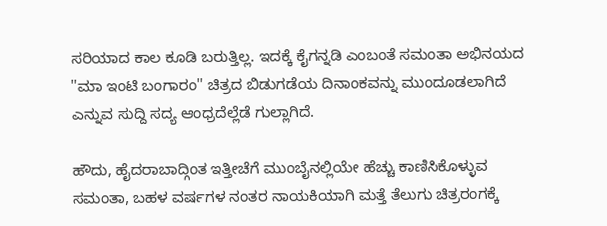ಸರಿಯಾದ ಕಾಲ ಕೂಡಿ ಬರುತ್ತಿಲ್ಲ. ಇದಕ್ಕೆ ಕೈಗನ್ನಡಿ ಎಂಬಂತೆ ಸಮಂತಾ ಅಭಿನಯದ ''ಮಾ ಇಂಟಿ ಬಂಗಾರಂ'' ಚಿತ್ರದ ಬಿಡುಗಡೆಯ ದಿನಾಂಕವನ್ನು ಮುಂದೂಡಲಾಗಿದೆ ಎನ್ನುವ ಸುದ್ದಿ ಸದ್ಯ ಆಂಧ್ರದೆಲ್ಲೆಡೆ ಗುಲ್ಲಾಗಿದೆ.

ಹೌದು, ಹೈದರಾಬಾದ್ಗಿಂತ ಇತ್ತೀಚೆಗೆ ಮುಂಬೈನಲ್ಲಿಯೇ ಹೆಚ್ಚು ಕಾಣಿಸಿಕೊಳ್ಳುವ ಸಮಂತಾ, ಬಹಳ ವರ್ಷಗಳ ನಂತರ ನಾಯಕಿಯಾಗಿ ಮತ್ತೆ ತೆಲುಗು ಚಿತ್ರರಂಗಕ್ಕೆ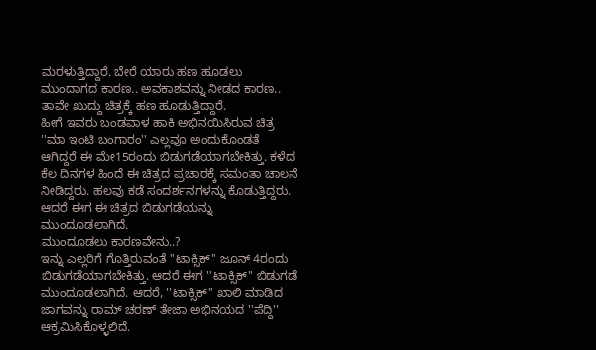ಮರಳುತ್ತಿದ್ದಾರೆ. ಬೇರೆ ಯಾರು ಹಣ ಹೂಡಲು ಮುಂದಾಗದ ಕಾರಣ.. ಅವಕಾಶವನ್ನು ನೀಡದ ಕಾರಣ.. ತಾವೇ ಖುದ್ದು ಚಿತ್ರಕ್ಕೆ ಹಣ ಹೂಡುತ್ತಿದ್ದಾರೆ.
ಹೀಗೆ ಇವರು ಬಂಡವಾಳ ಹಾಕಿ ಅಭಿನಯಿಸಿರುವ ಚಿತ್ರ ''ಮಾ ಇಂಟಿ ಬಂಗಾರಂ'' ಎಲ್ಲವೂ ಅಂದುಕೊಂಡತೆ ಆಗಿದ್ದರೆ ಈ ಮೇ15ರಂದು ಬಿಡುಗಡೆಯಾಗಬೇಕಿತ್ತು. ಕಳೆದ ಕೆಲ ದಿನಗಳ ಹಿಂದೆ ಈ ಚಿತ್ರದ ಪ್ರಚಾರಕ್ಕೆ ಸಮಂತಾ ಚಾಲನೆ ನೀಡಿದ್ದರು. ಹಲವು ಕಡೆ ಸಂದರ್ಶನಗಳನ್ನು ಕೊಡುತ್ತಿದ್ದರು. ಆದರೆ ಈಗ ಈ ಚಿತ್ರದ ಬಿಡುಗಡೆಯನ್ನು ಮುಂದೂಡಲಾಗಿದೆ.
ಮುಂದೂಡಲು ಕಾರಣವೇನು..?
ಇನ್ನು ಎಲ್ಲರಿಗೆ ಗೊತ್ತಿರುವಂತೆ ''ಟಾಕ್ಸಿಕ್'' ಜೂನ್ 4ರಂದು ಬಿಡುಗಡೆಯಾಗಬೇಕಿತ್ತು. ಆದರೆ ಈಗ ''ಟಾಕ್ಸಿಕ್'' ಬಿಡುಗಡೆ ಮುಂದೂಡಲಾಗಿದೆ. ಆದರೆ, ''ಟಾಕ್ಸಿಕ್'' ಖಾಲಿ ಮಾಡಿದ ಜಾಗವನ್ನು ರಾಮ್ ಚರಣ್ ತೇಜಾ ಅಭಿನಯದ ''ಪೆದ್ದಿ'' ಆಕ್ರಮಿಸಿಕೊಳ್ಳಲಿದೆ.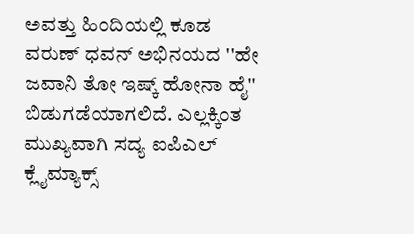ಅವತ್ತು ಹಿಂದಿಯಲ್ಲಿ ಕೂಡ ವರುಣ್ ಧವನ್ ಅಭಿನಯದ ''ಹೇ ಜವಾನಿ ತೋ ಇಷ್ಕ್ ಹೋನಾ ಹೈ'' ಬಿಡುಗಡೆಯಾಗಲಿದೆ. ಎಲ್ಲಕ್ಕಿಂತ ಮುಖ್ಯವಾಗಿ ಸದ್ಯ ಐಪಿಎಲ್ ಕ್ಲೈಮ್ಯಾಕ್ಸ್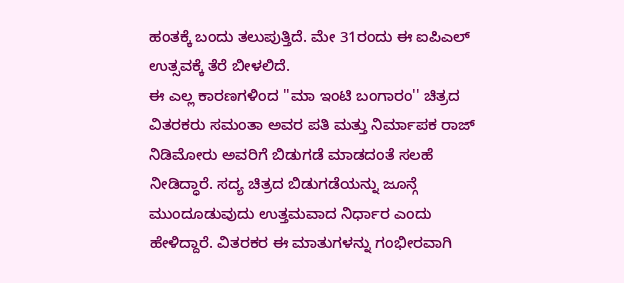ಹಂತಕ್ಕೆ ಬಂದು ತಲುಪುತ್ತಿದೆ. ಮೇ 31ರಂದು ಈ ಐಪಿಎಲ್ ಉತ್ಸವಕ್ಕೆ ತೆರೆ ಬೀಳಲಿದೆ.
ಈ ಎಲ್ಲ ಕಾರಣಗಳಿಂದ ''ಮಾ ಇಂಟಿ ಬಂಗಾರಂ'' ಚಿತ್ರದ ವಿತರಕರು ಸಮಂತಾ ಅವರ ಪತಿ ಮತ್ತು ನಿರ್ಮಾಪಕ ರಾಜ್ ನಿಡಿಮೋರು ಅವರಿಗೆ ಬಿಡುಗಡೆ ಮಾಡದಂತೆ ಸಲಹೆ ನೀಡಿದ್ಧಾರೆ. ಸದ್ಯ ಚಿತ್ರದ ಬಿಡುಗಡೆಯನ್ನು ಜೂನ್ಗೆ ಮುಂದೂಡುವುದು ಉತ್ತಮವಾದ ನಿರ್ಧಾರ ಎಂದು ಹೇಳಿದ್ದಾರೆ. ವಿತರಕರ ಈ ಮಾತುಗಳನ್ನು ಗಂಭೀರವಾಗಿ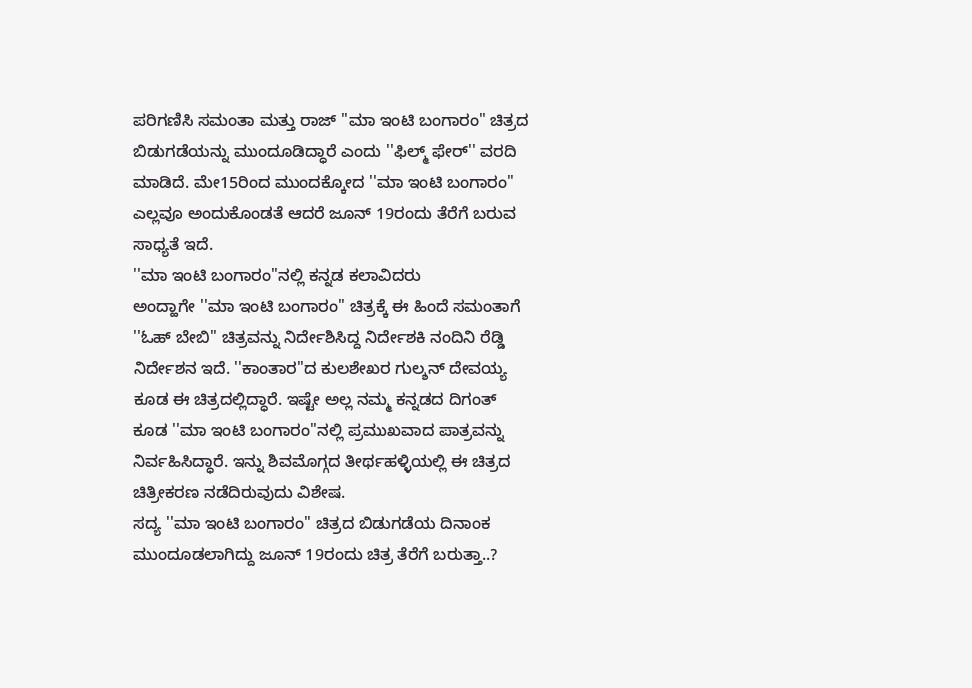ಪರಿಗಣಿಸಿ ಸಮಂತಾ ಮತ್ತು ರಾಜ್ ''ಮಾ ಇಂಟಿ ಬಂಗಾರಂ" ಚಿತ್ರದ ಬಿಡುಗಡೆಯನ್ನು ಮುಂದೂಡಿದ್ಧಾರೆ ಎಂದು ''ಫಿಲ್ಮ್ ಫೇರ್'' ವರದಿ ಮಾಡಿದೆ. ಮೇ15ರಿಂದ ಮುಂದಕ್ಕೋದ ''ಮಾ ಇಂಟಿ ಬಂಗಾರಂ'' ಎಲ್ಲವೂ ಅಂದುಕೊಂಡತೆ ಆದರೆ ಜೂನ್ 19ರಂದು ತೆರೆಗೆ ಬರುವ ಸಾಧ್ಯತೆ ಇದೆ.
''ಮಾ ಇಂಟಿ ಬಂಗಾರಂ''ನಲ್ಲಿ ಕನ್ನಡ ಕಲಾವಿದರು
ಅಂದ್ಹಾಗೇ ''ಮಾ ಇಂಟಿ ಬಂಗಾರಂ'' ಚಿತ್ರಕ್ಕೆ ಈ ಹಿಂದೆ ಸಮಂತಾಗೆ ''ಓಹ್ ಬೇಬಿ'' ಚಿತ್ರವನ್ನು ನಿರ್ದೇಶಿಸಿದ್ದ ನಿರ್ದೇಶಕಿ ನಂದಿನಿ ರೆಡ್ಡಿ ನಿರ್ದೇಶನ ಇದೆ. ''ಕಾಂತಾರ''ದ ಕುಲಶೇಖರ ಗುಲ್ಶನ್ ದೇವಯ್ಯ ಕೂಡ ಈ ಚಿತ್ರದಲ್ಲಿದ್ಧಾರೆ. ಇಷ್ಟೇ ಅಲ್ಲ ನಮ್ಮ ಕನ್ನಡದ ದಿಗಂತ್ ಕೂಡ ''ಮಾ ಇಂಟಿ ಬಂಗಾರಂ''ನಲ್ಲಿ ಪ್ರಮುಖವಾದ ಪಾತ್ರವನ್ನು ನಿರ್ವಹಿಸಿದ್ಧಾರೆ. ಇನ್ನು ಶಿವಮೊಗ್ಗದ ತೀರ್ಥಹಳ್ಳಿಯಲ್ಲಿ ಈ ಚಿತ್ರದ ಚಿತ್ರೀಕರಣ ನಡೆದಿರುವುದು ವಿಶೇಷ.
ಸದ್ಯ ''ಮಾ ಇಂಟಿ ಬಂಗಾರಂ'' ಚಿತ್ರದ ಬಿಡುಗಡೆಯ ದಿನಾಂಕ ಮುಂದೂಡಲಾಗಿದ್ದು ಜೂನ್ 19ರಂದು ಚಿತ್ರ ತೆರೆಗೆ ಬರುತ್ತಾ..?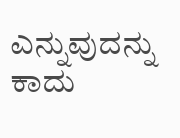ಎನ್ನುವುದನ್ನು ಕಾದು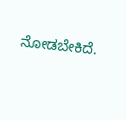ನೋಡಬೇಕಿದೆ.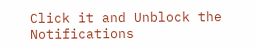Click it and Unblock the Notifications